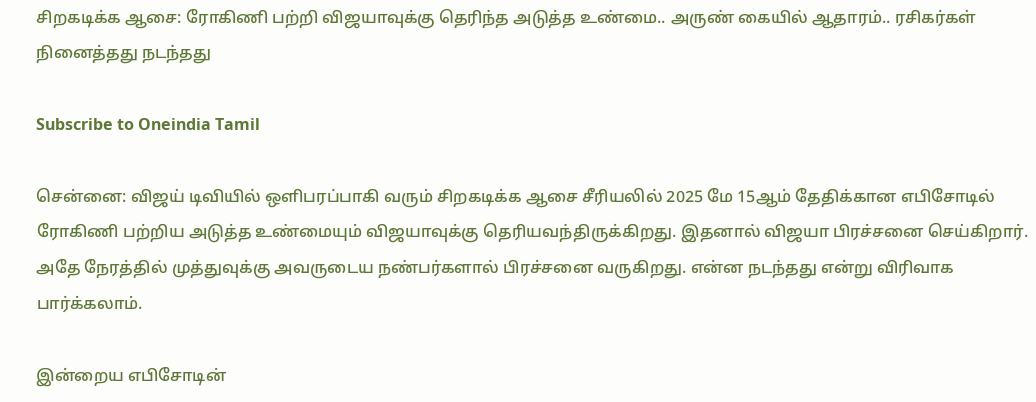சிறகடிக்க ஆசை: ரோகிணி பற்றி விஜயாவுக்கு தெரிந்த அடுத்த உண்மை.. அருண் கையில் ஆதாரம்.. ரசிகர்கள் நினைத்தது நடந்தது

Subscribe to Oneindia Tamil

சென்னை: விஜய் டிவியில் ஒளிபரப்பாகி வரும் சிறகடிக்க ஆசை சீரியலில் 2025 மே 15ஆம் தேதிக்கான எபிசோடில் ரோகிணி பற்றிய அடுத்த உண்மையும் விஜயாவுக்கு தெரியவந்திருக்கிறது. இதனால் விஜயா பிரச்சனை செய்கிறார். அதே நேரத்தில் முத்துவுக்கு அவருடைய நண்பர்களால் பிரச்சனை வருகிறது. என்ன நடந்தது என்று விரிவாக பார்க்கலாம்.

இன்றைய எபிசோடின்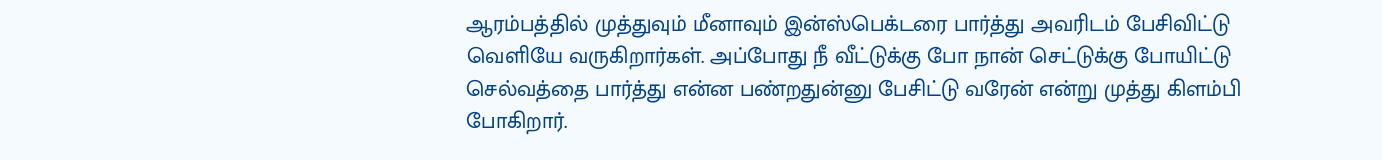ஆரம்பத்தில் முத்துவும் மீனாவும் இன்ஸ்பெக்டரை பார்த்து அவரிடம் பேசிவிட்டு வெளியே வருகிறார்கள். அப்போது நீ வீட்டுக்கு போ நான் செட்டுக்கு போயிட்டு செல்வத்தை பார்த்து என்ன பண்றதுன்னு பேசிட்டு வரேன் என்று முத்து கிளம்பி போகிறார்.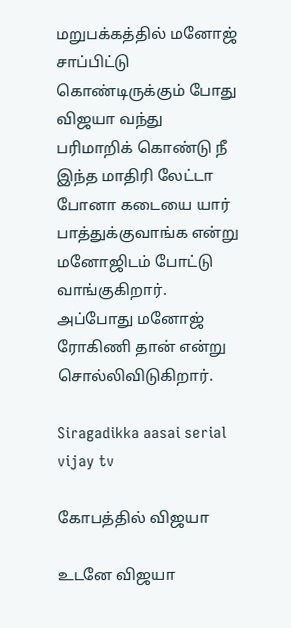மறுபக்கத்தில் மனோஜ் சாப்பிட்டு கொண்டிருக்கும் போது விஜயா வந்து பரிமாறிக் கொண்டு நீ இந்த மாதிரி லேட்டா போனா கடையை யார் பாத்துக்குவாங்க என்று மனோஜிடம் போட்டு வாங்குகிறார். அப்போது மனோஜ் ரோகிணி தான் என்று சொல்லிவிடுகிறார்.

Siragadikka aasai serial vijay tv

கோபத்தில் விஜயா

உடனே விஜயா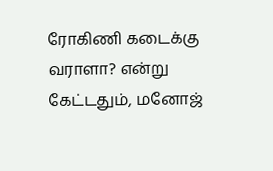ரோகிணி கடைக்கு வராளா? என்று கேட்டதும், மனோஜ்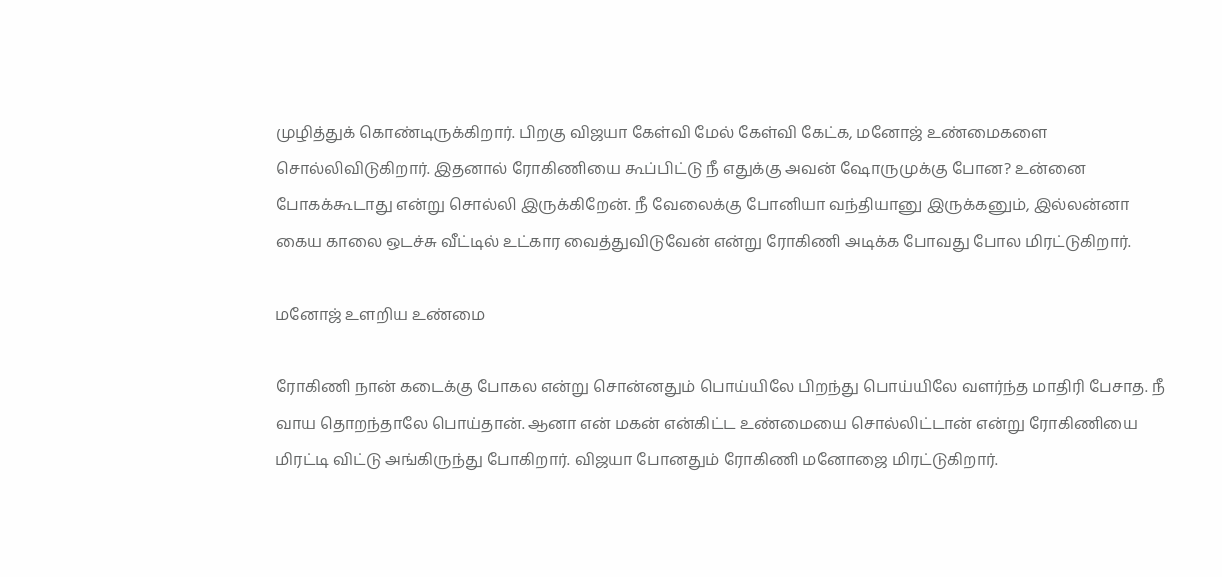முழித்துக் கொண்டிருக்கிறார். பிறகு விஜயா கேள்வி மேல் கேள்வி கேட்க, மனோஜ் உண்மைகளை சொல்லிவிடுகிறார். இதனால் ரோகிணியை கூப்பிட்டு நீ எதுக்கு அவன் ஷோருமுக்கு போன? உன்னை போகக்கூடாது என்று சொல்லி இருக்கிறேன். நீ வேலைக்கு போனியா வந்தியானு இருக்கனும், இல்லன்னா கைய காலை ஒடச்சு வீட்டில் உட்கார வைத்துவிடுவேன் என்று ரோகிணி அடிக்க போவது போல மிரட்டுகிறார்.

மனோஜ் உளறிய உண்மை

ரோகிணி நான் கடைக்கு போகல என்று சொன்னதும் பொய்யிலே பிறந்து பொய்யிலே வளர்ந்த மாதிரி பேசாத. நீ வாய தொறந்தாலே பொய்தான். ஆனா என் மகன் என்கிட்ட உண்மையை சொல்லிட்டான் என்று ரோகிணியை மிரட்டி விட்டு அங்கிருந்து போகிறார். விஜயா போனதும் ரோகிணி மனோஜை மிரட்டுகிறார்.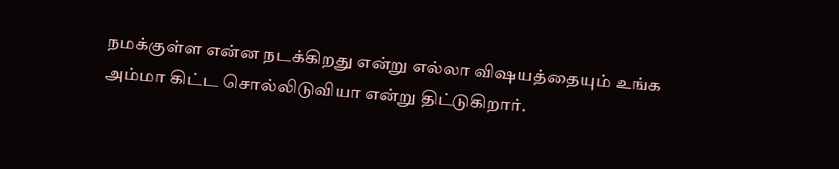நமக்குள்ள என்ன நடக்கிறது என்று எல்லா விஷயத்தையும் உங்க அம்மா கிட்ட சொல்லிடுவியா என்று திட்டுகிறார்.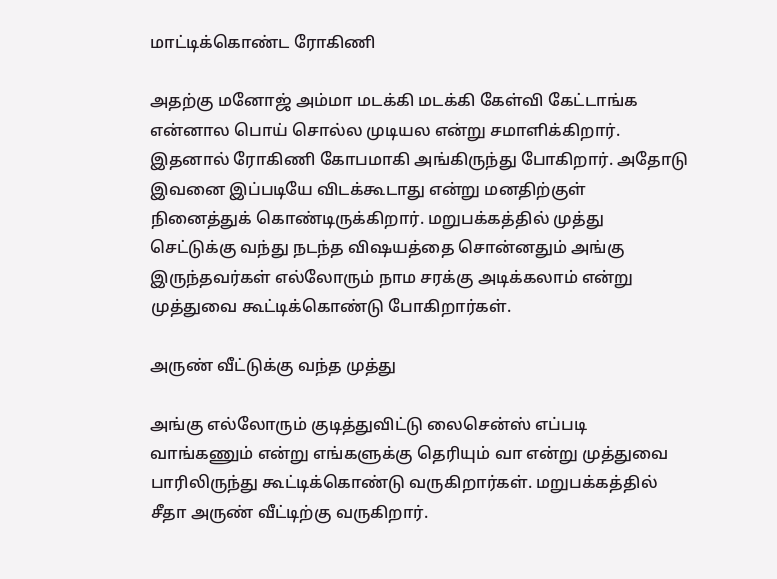மாட்டிக்கொண்ட ரோகிணி

அதற்கு மனோஜ் அம்மா மடக்கி மடக்கி கேள்வி கேட்டாங்க என்னால பொய் சொல்ல முடியல என்று சமாளிக்கிறார். இதனால் ரோகிணி கோபமாகி அங்கிருந்து போகிறார். அதோடு இவனை இப்படியே விடக்கூடாது என்று மனதிற்குள் நினைத்துக் கொண்டிருக்கிறார். மறுபக்கத்தில் முத்து செட்டுக்கு வந்து நடந்த விஷயத்தை சொன்னதும் அங்கு இருந்தவர்கள் எல்லோரும் நாம சரக்கு அடிக்கலாம் என்று முத்துவை கூட்டிக்கொண்டு போகிறார்கள்.

அருண் வீட்டுக்கு வந்த முத்து

அங்கு எல்லோரும் குடித்துவிட்டு லைசென்ஸ் எப்படி வாங்கணும் என்று எங்களுக்கு தெரியும் வா என்று முத்துவை பாரிலிருந்து கூட்டிக்கொண்டு வருகிறார்கள். மறுபக்கத்தில் சீதா அருண் வீட்டிற்கு வருகிறார்.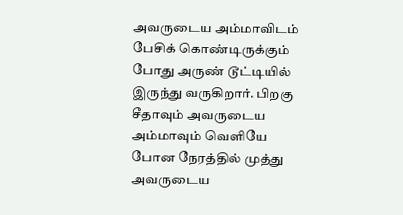அவருடைய அம்மாவிடம் பேசிக் கொண்டிருக்கும் போது அருண் டூட்டியில் இருந்து வருகிறார். பிறகு சீதாவும் அவருடைய அம்மாவும் வெளியே போன நேரத்தில் முத்து அவருடைய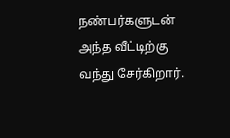நண்பர்களுடன் அந்த வீட்டிற்கு வந்து சேர்கிறார்.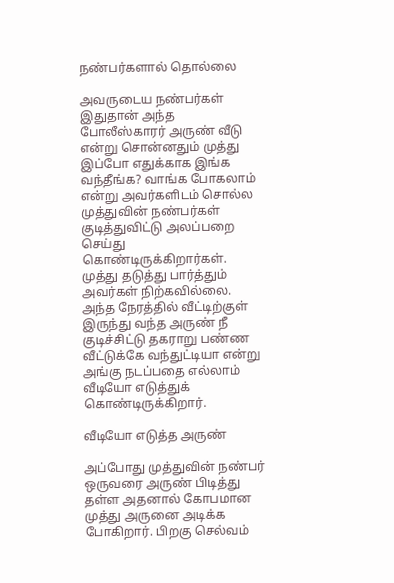நண்பர்களால் தொல்லை

அவருடைய நண்பர்கள் இதுதான் அந்த போலீஸ்காரர் அருண் வீடு என்று சொன்னதும் முத்து இப்போ எதுக்காக இங்க வந்தீங்க? வாங்க போகலாம் என்று அவர்களிடம் சொல்ல முத்துவின் நண்பர்கள் குடித்துவிட்டு அலப்பறை செய்து கொண்டிருக்கிறார்கள். முத்து தடுத்து பார்த்தும் அவர்கள் நிற்கவில்லை. அந்த நேரத்தில் வீட்டிற்குள் இருந்து வந்த அருண் நீ குடிச்சிட்டு தகராறு பண்ண வீட்டுக்கே வந்துட்டியா என்று அங்கு நடப்பதை எல்லாம் வீடியோ எடுத்துக் கொண்டிருக்கிறார்.

வீடியோ எடுத்த அருண்

அப்போது முத்துவின் நண்பர் ஒருவரை அருண் பிடித்து தள்ள அதனால் கோபமான முத்து அருனை அடிக்க போகிறார். பிறகு செல்வம்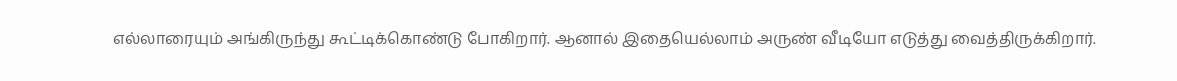எல்லாரையும் அங்கிருந்து கூட்டிக்கொண்டு போகிறார். ஆனால் இதையெல்லாம் அருண் வீடியோ எடுத்து வைத்திருக்கிறார்.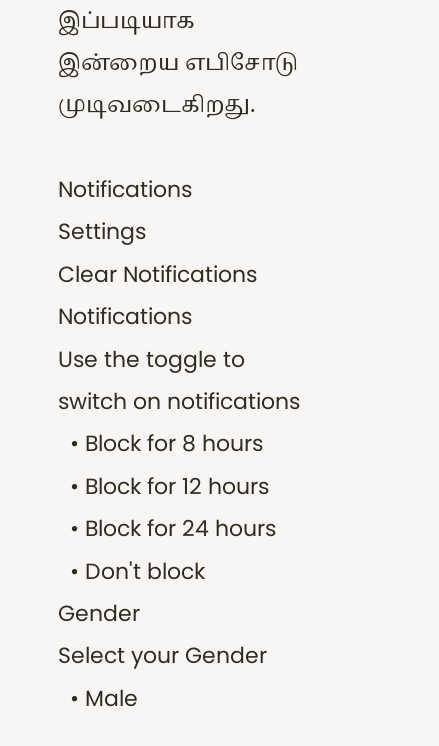இப்படியாக இன்றைய எபிசோடு முடிவடைகிறது.

Notifications
Settings
Clear Notifications
Notifications
Use the toggle to switch on notifications
  • Block for 8 hours
  • Block for 12 hours
  • Block for 24 hours
  • Don't block
Gender
Select your Gender
  • Male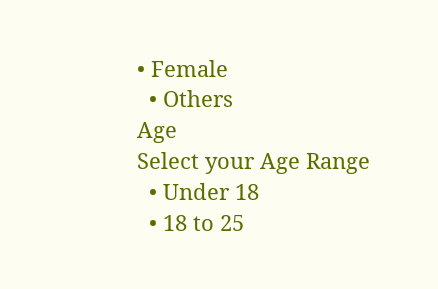• Female
  • Others
Age
Select your Age Range
  • Under 18
  • 18 to 25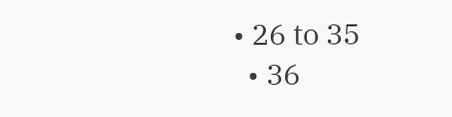• 26 to 35
  • 36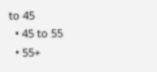to 45
  • 45 to 55
  • 55+